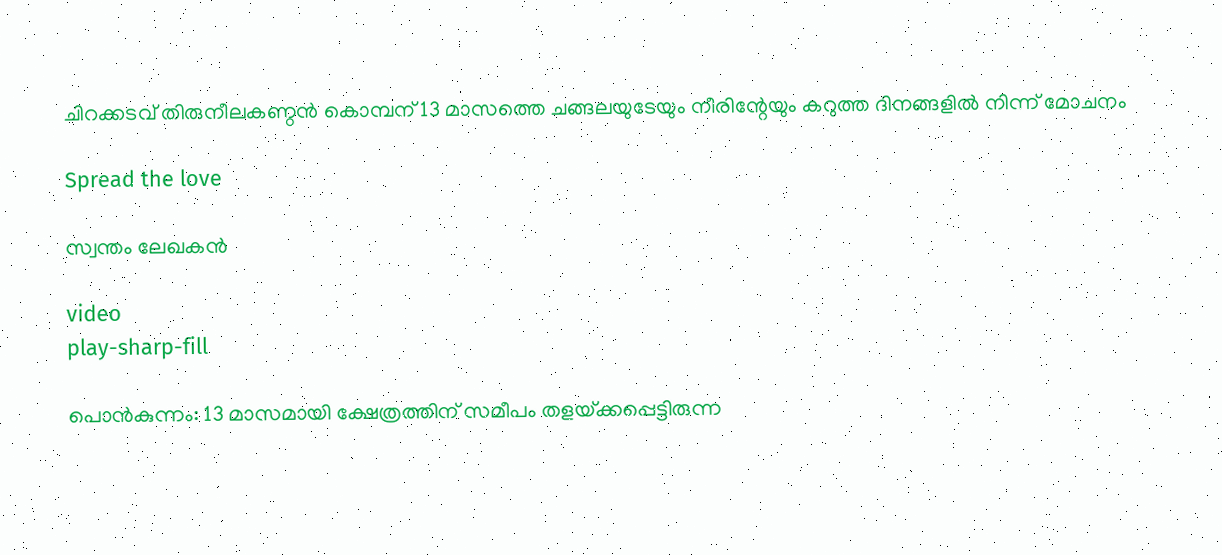ചിറക്കടവ് തിരുനീലകണ്ഠൻ കൊമ്പന് 13 മാസത്തെ ചങ്ങലയുടേയും നീരിന്റേയും കറുത്ത ദിനങ്ങളിൽ നിന്ന് മോചനം

Spread the love

സ്വന്തം ലേഖകൻ

video
play-sharp-fill

പൊന്‍കുന്നം: 13 മാസമായി ക്ഷേത്രത്തിന്‌ സമീപം തളയ്‌ക്കപ്പെട്ടിരുന്ന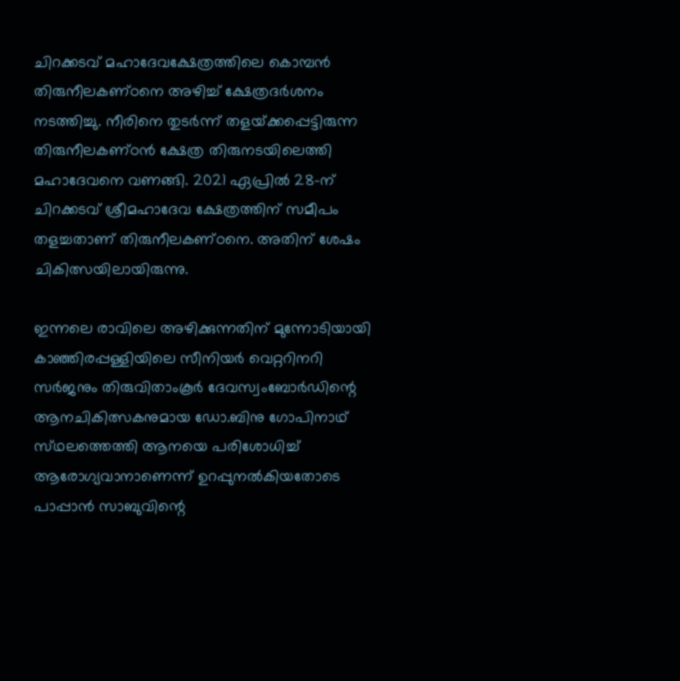ചിറക്കടവ്‌ മഹാദേവക്ഷേത്രത്തിലെ കൊമ്പൻ തിരുനീലകണ്‌ഠനെ അഴിച്ച്‌ ക്ഷേത്രദര്‍ശനം നടത്തിച്ചു. നീരിനെ തുടര്‍ന്ന്‌ തളയ്‌ക്കപ്പെട്ടിരുന്ന തിരുനീലകണ്‌ഠന്‍ ക്ഷേത്ര തിരുനടയിലെത്തി മഹാദേവനെ വണങ്ങി. 2021 ഏപ്രില്‍ 28-ന്‌ ചിറക്കടവ്‌ ശ്രീമഹാദേവ ക്ഷേത്രത്തിന്‌ സമീപം തളച്ചതാണ്‌ തിരുനീലകണ്‌ഠനെ. അതിന് ശേഷം ചികിത്സയിലായിരുന്നു.

ഇന്നലെ രാവിലെ അഴിക്കുന്നതിന്‌ മുന്നോടിയായി കാഞ്ഞിരപ്പള്ളിയിലെ സീനിയര്‍ വെറ്ററിനറി സര്‍ജനും തിരുവിതാംകൂര്‍ ദേവസ്വംബോര്‍ഡിന്റെ ആനചികിത്സകനുമായ ഡോ.ബിനു ഗോപിനാഥ്‌ സ്‌ഥലത്തെത്തി ആനയെ പരിശോധിച്ച്‌ ആരോഗ്യവാനാണെന്ന്‌ ഉറപ്പുനല്‍കിയതോടെ പാപ്പാന്‍ സാബുവിന്റെ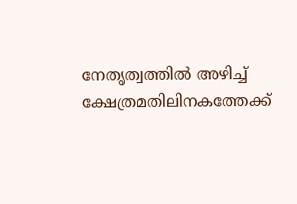നേതൃത്വത്തില്‍ അഴിച്ച്‌ ക്ഷേത്രമതിലിനകത്തേക്ക്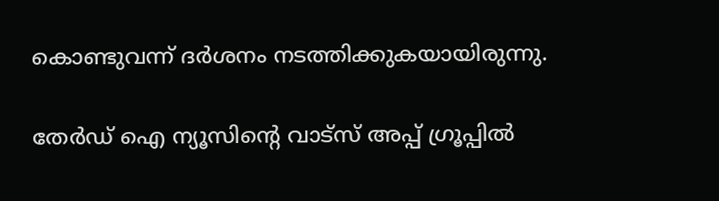കൊണ്ടുവന്ന്‌ ദര്‍ശനം നടത്തിക്കുകയായിരുന്നു.

തേർഡ് ഐ ന്യൂസിന്റെ വാട്സ് അപ്പ് ഗ്രൂപ്പിൽ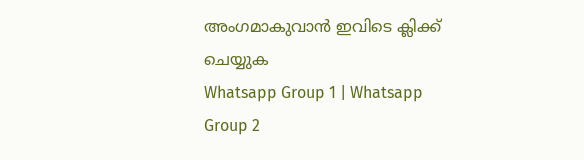അംഗമാകുവാൻ ഇവിടെ ക്ലിക്ക് ചെയ്യുക
Whatsapp Group 1 | Whatsapp Group 2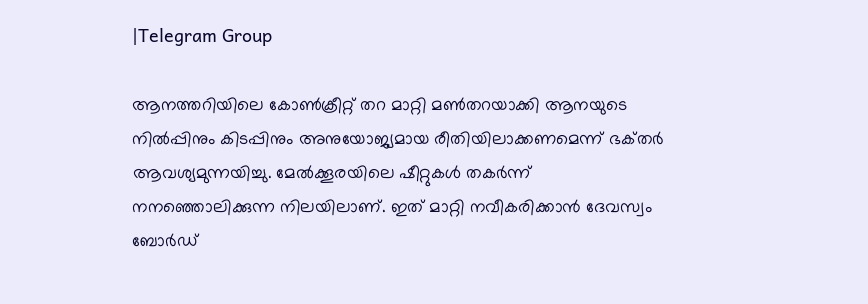|Telegram Group

ആനത്തറിയിലെ കോണ്‍ക്രീറ്റ്‌ തറ മാറ്റി മണ്‍തറയാക്കി ആനയുടെ നില്‍പ്പിനും കിടപ്പിനും അനുയോജ്യമായ രീതിയിലാക്കണമെന്ന്‌ ഭക്‌തര്‍ ആവശ്യമുന്നയിച്ചു. മേല്‍ക്കൂരയിലെ ഷീറ്റുകള്‍ തകര്‍ന്ന്‌ നനഞ്ഞൊലിക്കുന്ന നിലയിലാണ്‌. ഇത്‌ മാറ്റി നവീകരിക്കാന്‍ ദേവസ്വം ബോര്‍ഡ്‌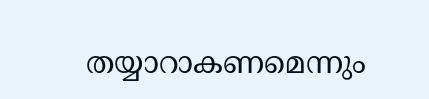തയ്യാറാകണമെന്നും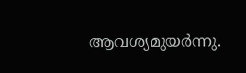ആവശ്യമുയര്‍ന്നു.